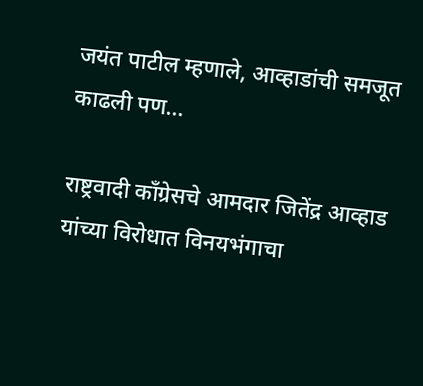जयंत पाटील म्हणाले, आव्हाडांची समजूत काढली पण…

राष्ट्रवादी काँग्रेसचे आमदार जितेंद्र आव्हाड यांच्या विरोधात विनयभंगाचा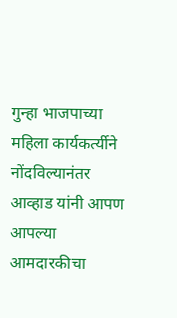गुन्हा भाजपाच्या महिला कार्यकर्त्यीने नोंदविल्यानंतर आव्हाड यांनी आपण आपल्या आमदारकीचा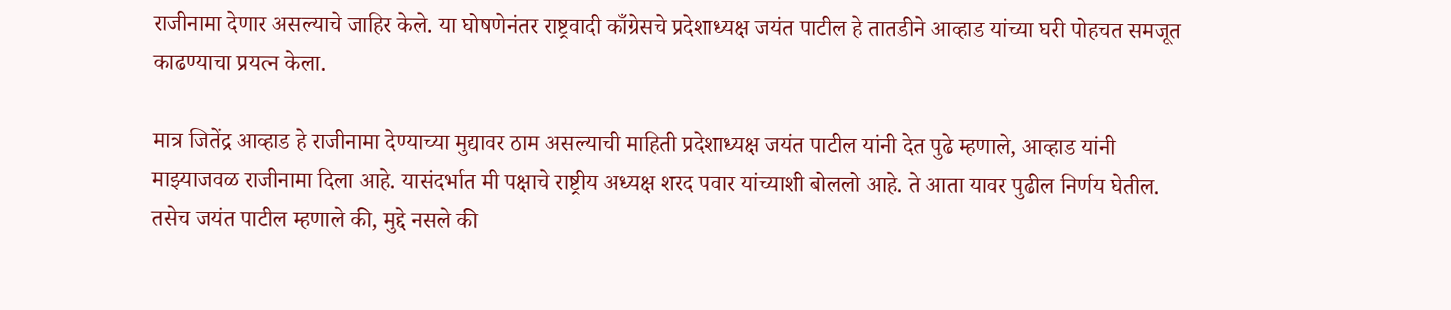राजीनामा देणार असल्याचे जाहिर केले. या घोषणेनंतर राष्ट्रवादी काँग्रेसचे प्रदेशाध्यक्ष जयंत पाटील हे तातडीने आव्हाड यांच्या घरी पोहचत समजूत काढण्याचा प्रयत्न केला.

मात्र जितेंद्र आव्हाड हे राजीनामा देण्याच्या मुद्यावर ठाम असल्याची माहिती प्रदेशाध्यक्ष जयंत पाटील यांनी देत पुढे म्हणाले, आव्हाड यांनी माझ्याजवळ राजीनामा दिला आहे. यासंदर्भात मी पक्षाचे राष्ट्रीय अध्यक्ष शरद पवार यांच्याशी बोललो आहे. ते आता यावर पुढील निर्णय घेतील.   तसेच जयंत पाटील म्हणाले की, मुद्दे नसले की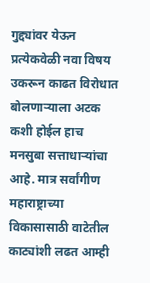गुद्द्यांवर येऊन प्रत्येकवेळी नवा विषय उकरून काढत विरोधात बोलणाऱ्याला अटक कशी होईल हाच मनसुबा सत्ताधाऱ्यांचा आहे. मात्र सर्वांगीण महाराष्ट्राच्या विकासासाठी वाटेतील काट्यांशी लढत आम्ही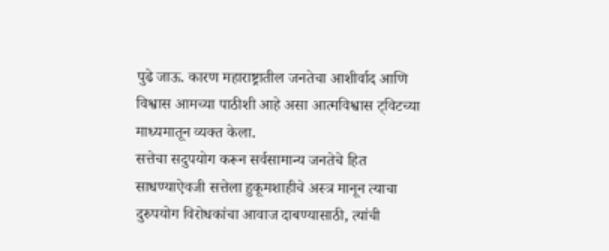पुढे जाऊ. कारण महाराष्ट्रातील जनतेचा आशीर्वाद आणि विश्वास आमच्या पाठीशी आहे असा आत्मविश्वास ट्विटच्या माध्यमातून व्यक्त केला.
सत्तेचा सदुपयोग करून सर्वसामान्य जनतेचे हित साधण्याऐवजी सत्तेला हुकूमशाहीचे अस्त्र मानून त्याचा दुरुपयोग विरोधकांचा आवाज दाबण्यासाठी, त्यांची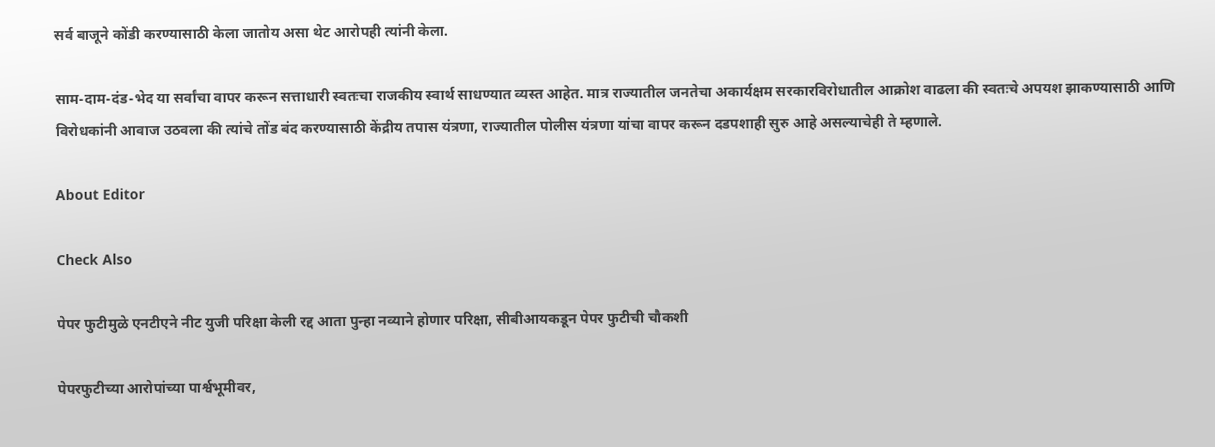सर्व बाजूने कोंडी करण्यासाठी केला जातोय असा थेट आरोपही त्यांनी केला.

साम-दाम-दंड-भेद या सर्वांचा वापर करून सत्ताधारी स्वतःचा राजकीय स्वार्थ साधण्यात व्यस्त आहेत. मात्र राज्यातील जनतेचा अकार्यक्षम सरकारविरोधातील आक्रोश वाढला की स्वतःचे अपयश झाकण्यासाठी आणि विरोधकांनी आवाज उठवला की त्यांचे तोंड बंद करण्यासाठी केंद्रीय तपास यंत्रणा, राज्यातील पोलीस यंत्रणा यांचा वापर करून दडपशाही सुरु आहे असल्याचेही ते म्हणाले.

About Editor

Check Also

पेपर फुटीमुळे एनटीएने नीट युजी परिक्षा केली रद्द आता पुन्हा नव्याने होणार परिक्षा, सीबीआयकडून पेपर फुटीची चौकशी

पेपरफुटीच्या आरोपांच्या पार्श्वभूमीवर,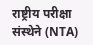राष्ट्रीय परीक्षा संस्थेने (NTA)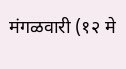मंगळवारी (१२ मे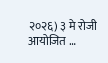२०२६) ३ मे रोजी आयोजित …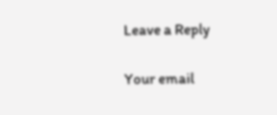Leave a Reply

Your email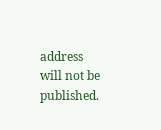address will not be published.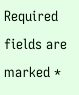Required fields are marked *